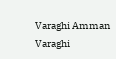Varaghi Amman
Varaghi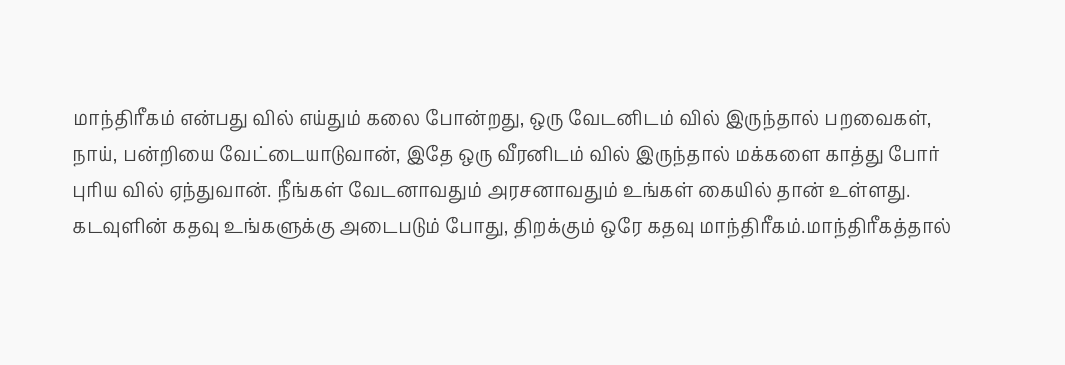மாந்திரீகம் என்பது வில் எய்தும் கலை போன்றது, ஒரு வேடனிடம் வில் இருந்தால் பறவைகள், நாய், பன்றியை வேட்டையாடுவான், இதே ஒரு வீரனிடம் வில் இருந்தால் மக்களை காத்து போர் புரிய வில் ஏந்துவான். நீங்கள் வேடனாவதும் அரசனாவதும் உங்கள் கையில் தான் உள்ளது. கடவுளின் கதவு உங்களுக்கு அடைபடும் போது, திறக்கும் ஒரே கதவு மாந்திரீகம்.மாந்திரீகத்தால்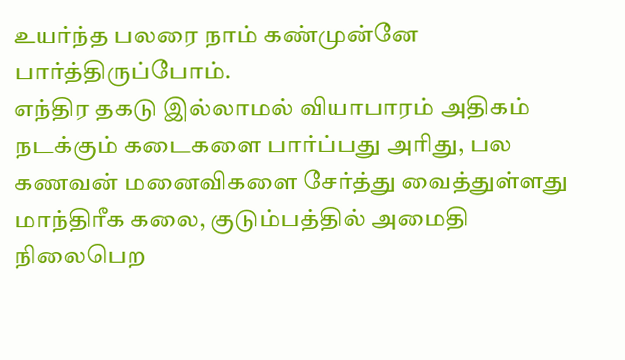உயர்ந்த பலரை நாம் கண்முன்னே பார்த்திருப்போம்.
எந்திர தகடு இல்லாமல் வியாபாரம் அதிகம் நடக்கும் கடைகளை பார்ப்பது அரிது, பல கணவன் மனைவிகளை சேர்த்து வைத்துள்ளது மாந்திரீக கலை, குடும்பத்தில் அமைதி நிலைபெற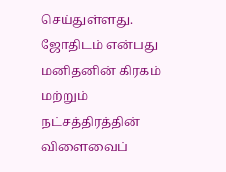செய்துள்ளது. ஜோதிடம் என்பது மனிதனின் கிரகம் மற்றும் நட்சத்திரத்தின் விளைவைப்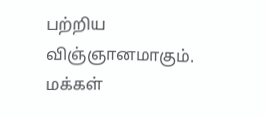பற்றிய விஞ்ஞானமாகும். மக்கள்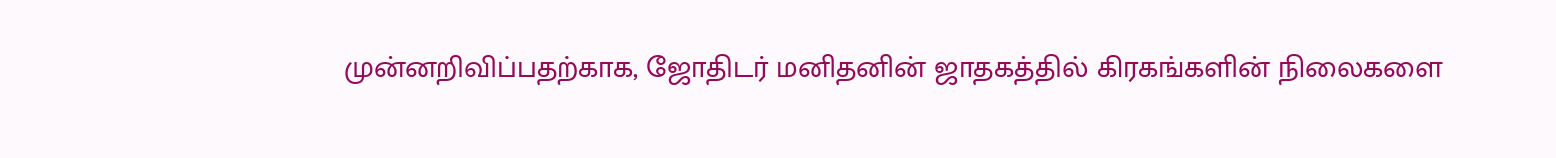முன்னறிவிப்பதற்காக, ஜோதிடர் மனிதனின் ஜாதகத்தில் கிரகங்களின் நிலைகளை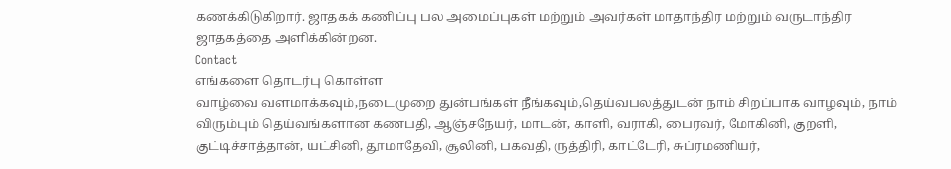கணக்கிடுகிறார். ஜாதகக் கணிப்பு பல அமைப்புகள் மற்றும் அவர்கள் மாதாந்திர மற்றும் வருடாந்திர ஜாதகத்தை அளிக்கின்றன.
Contact
எங்களை தொடர்பு கொள்ள
வாழ்வை வளமாக்கவும்,நடைமுறை துன்பங்கள் நீங்கவும்,தெய்வபலத்துடன் நாம் சிறப்பாக வாழவும், நாம் விரும்பும் தெய்வங்களான கணபதி, ஆஞ்சநேயர், மாடன், காளி, வராகி, பைரவர், மோகினி, குறளி, குட்டிச்சாத்தான், யட்சினி, தூமாதேவி, சூலினி, பகவதி, ருத்திரி, காட்டேரி, சுப்ரமணியர்,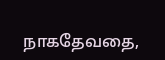நாகதேவதை,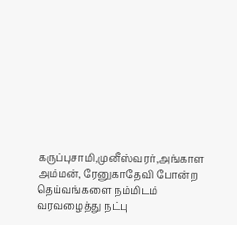கருப்புசாமி,முனீஸ்வரர்,அங்காள அம்மன், ரேனுகாதேவி போன்ற தெய்வங்களை நம்மிடம் வரவழைத்து நட்பு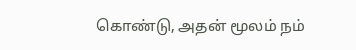கொண்டு, அதன் மூலம் நம்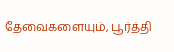தேவைகளையும், பூர்த்தி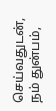செய்வதுடன், நம் துன்பம்,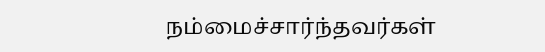நம்மைச்சார்ந்தவர்கள்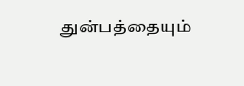துன்பத்தையும்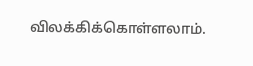விலக்கிக்கொள்ளலாம்.